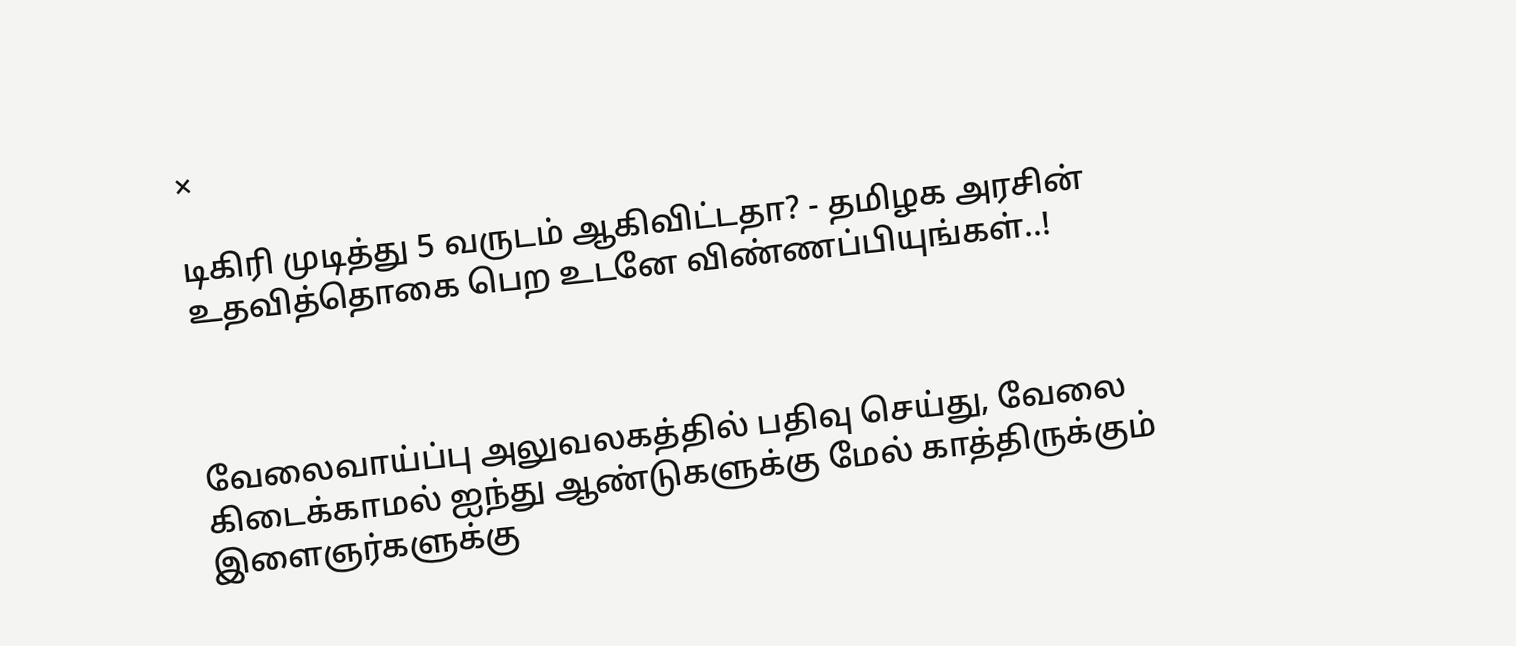×

டிகிரி முடித்து 5 வருடம் ஆகிவிட்டதா? - தமிழக அரசின் உதவித்தொகை பெற உடனே விண்ணப்பியுங்கள்..!



வேலைவாய்ப்பு அலுவலகத்தில் பதிவு செய்து, வேலை கிடைக்காமல் ஐந்து ஆண்டுகளுக்கு மேல் காத்திருக்கும் இளைஞர்களுக்கு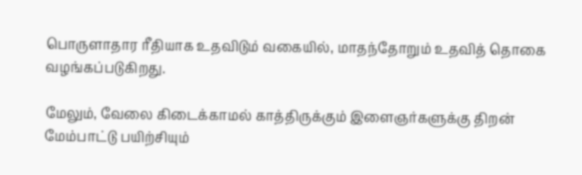பொருளாதார ரீதியாக உதவிடும் வகையில், மாதந்தோறும் உதவித் தொகை வழங்கப்படுகிறது.

மேலும், வேலை கிடைக்காமல் காத்திருக்கும் இளைஞர்களுக்கு திறன் மேம்பாட்டு பயிற்சியும்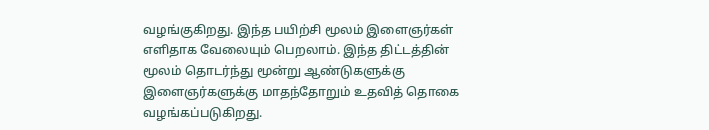வழங்குகிறது. இந்த பயிற்சி மூலம் இளைஞர்கள் எளிதாக வேலையும் பெறலாம். இந்த திட்டத்தின் மூலம் தொடர்ந்து மூன்று ஆண்டுகளுக்கு இளைஞர்களுக்கு மாதந்தோறும் உதவித் தொகை வழங்கப்படுகிறது.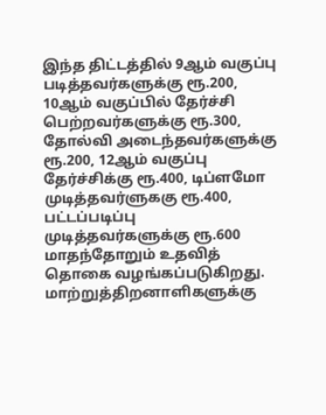இந்த திட்டத்தில் 9ஆம் வகுப்பு படித்தவர்களுக்கு ரூ.200, 10ஆம் வகுப்பில் தேர்ச்சி பெற்றவர்களுக்கு ரூ.300, தோல்வி அடைந்தவர்களுக்கு ரூ.200, 12ஆம் வகுப்பு தேர்ச்சிக்கு ரூ.400, டிப்ளமோ முடித்தவர்ளுககு ரூ.400, பட்டப்படிப்பு முடித்தவர்களுக்கு ரூ.600 மாதந்தோறும் உதவித் தொகை வழங்கப்படுகிறது. மாற்றுத்திறனாளிகளுக்கு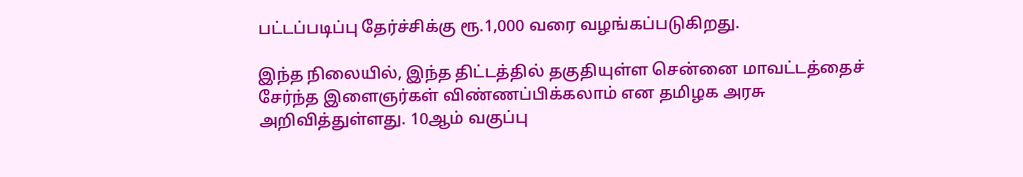பட்டப்படிப்பு தேர்ச்சிக்கு ரூ.1,000 வரை வழங்கப்படுகிறது.

இந்த நிலையில், இந்த திட்டத்தில் தகுதியுள்ள சென்னை மாவட்டத்தைச் சேர்ந்த இளைஞர்கள் விண்ணப்பிக்கலாம் என தமிழக அரசு அறிவித்துள்ளது. 10ஆம் வகுப்பு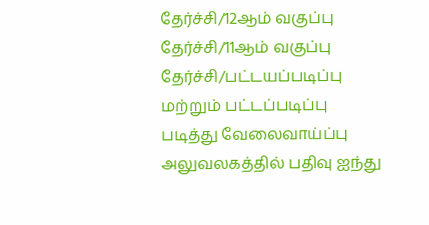தேர்ச்சி/12ஆம் வகுப்பு தேர்ச்சி/11ஆம் வகுப்பு தேர்ச்சி/பட்டயப்படிப்பு மற்றும் பட்டப்படிப்பு  படித்து வேலைவாய்ப்பு அலுவலகத்தில் பதிவு ஐந்து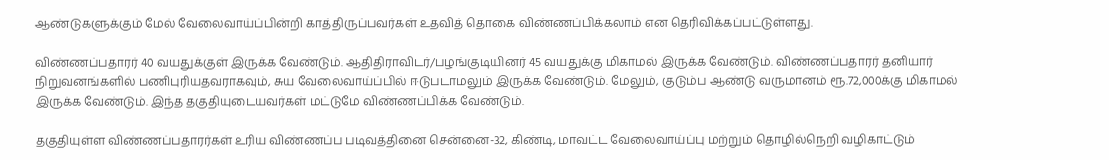ஆண்டுகளுக்கும் மேல் வேலைவாய்ப்பின்றி காத்திருப்பவர்கள் உதவித் தொகை விண்ணப்பிக்கலாம் என தெரிவிக்கப்பட்டுள்ளது.

விண்ணப்பதாரர் 40 வயதுக்குள் இருக்க வேண்டும். ஆதிதிராவிடர்/பழங்குடியினர் 45 வயதுக்கு மிகாமல் இருக்க வேண்டும். விண்ணப்பதாரர் தனியார் நிறுவனங்களில் பணிபுரியதவராகவும், சுய வேலைவாய்ப்பில் ஈடுபடாமலும் இருக்க வேண்டும். மேலும், குடும்ப ஆண்டு வருமானம் ரூ.72,000க்கு மிகாமல் இருக்க வேண்டும். இந்த தகுதியுடையவர்கள் மட்டுமே விண்ணப்பிக்க வேண்டும்.

தகுதியுள்ள விண்ணப்பதாரர்கள் உரிய விண்ணப்ப படிவத்தினை சென்னை-32, கிண்டி, மாவட்ட வேலைவாய்ப்பு மற்றும் தொழில்நெறி வழிகாட்டும்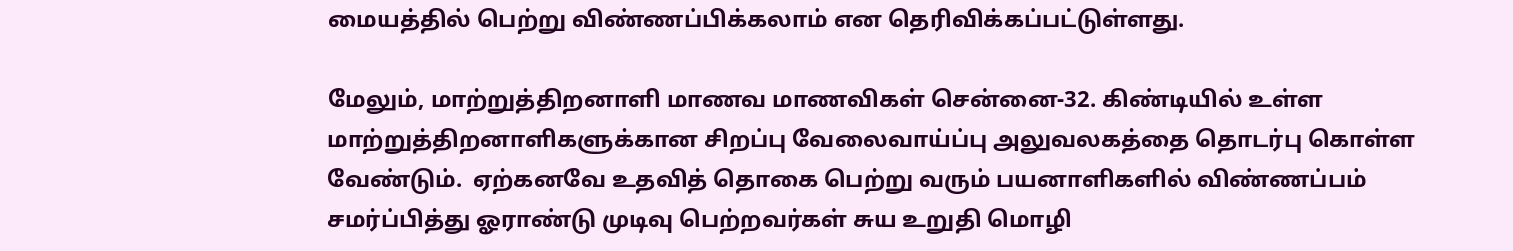மையத்தில் பெற்று விண்ணப்பிக்கலாம் என தெரிவிக்கப்பட்டுள்ளது.

மேலும், மாற்றுத்திறனாளி மாணவ மாணவிகள் சென்னை-32. கிண்டியில் உள்ள மாற்றுத்திறனாளிகளுக்கான சிறப்பு வேலைவாய்ப்பு அலுவலகத்தை தொடர்பு கொள்ள வேண்டும்.  ஏற்கனவே உதவித் தொகை பெற்று வரும் பயனாளிகளில் விண்ணப்பம் சமர்ப்பித்து ஓராண்டு முடிவு பெற்றவர்கள் சுய உறுதி மொழி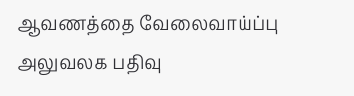ஆவணத்தை வேலைவாய்ப்பு அலுவலக பதிவு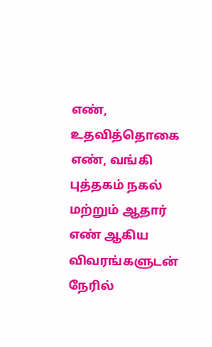எண், உதவித்தொகை எண், வங்கி புத்தகம் நகல் மற்றும் ஆதார் எண் ஆகிய விவரங்களுடன் நேரில்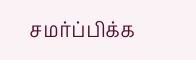சமர்ப்பிக்க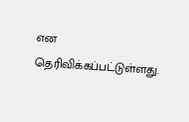என தெரிவிக்கப்பட்டுள்ளது.